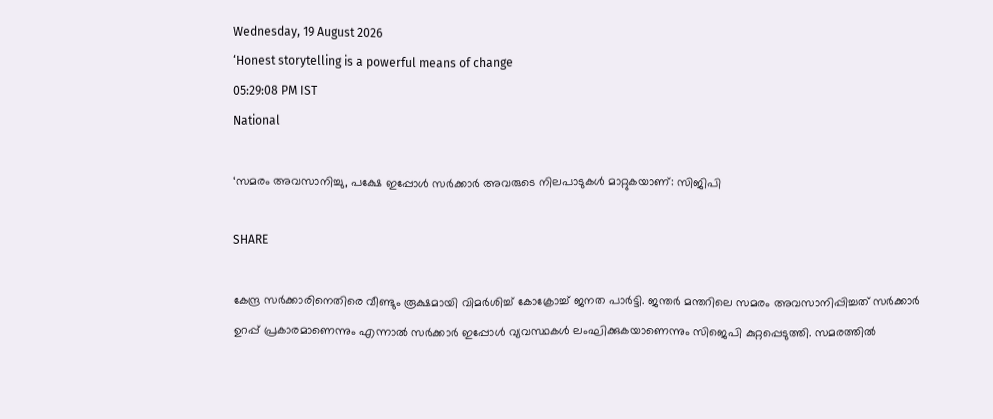Wednesday, 19 August 2026
‘Honest storytelling is a powerful means of change
05:29:08 PM IST
National

‘സമരം അവസാനിച്ചു, പക്ഷേ ഇപ്പോൾ സർക്കാർ അവരുടെ നിലപാടുകൾ മാറ്റുകയാണ്: സിജിപി

SHARE

കേന്ദ്ര സര്‍ക്കാരിനെതിരെ വീണ്ടും രൂക്ഷമായി വിമർശിച്ച് കോക്രോച്ച് ജനത പാര്‍ട്ടി. ജന്തര്‍ മന്തറിലെ സമരം അവസാനിപ്പിച്ചത് സര്‍ക്കാര്‍ ഉറപ്പ് പ്രകാരമാണെന്നും എന്നാല്‍ സര്‍ക്കാര്‍ ഇപ്പോള്‍ വ്യവസ്ഥകള്‍ ലംഘിക്കുകയാണെന്നും സിജെപി കുറ്റപ്പെടുത്തി. സമരത്തില്‍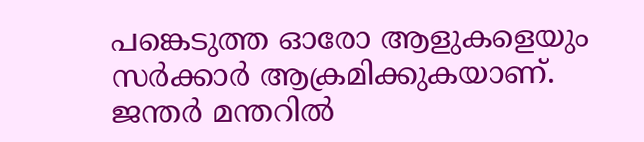പങ്കെടുത്ത ഓരോ ആളുകളെയും സര്‍ക്കാര്‍ ആക്രമിക്കുകയാണ്. ജന്തര്‍ മന്തറില്‍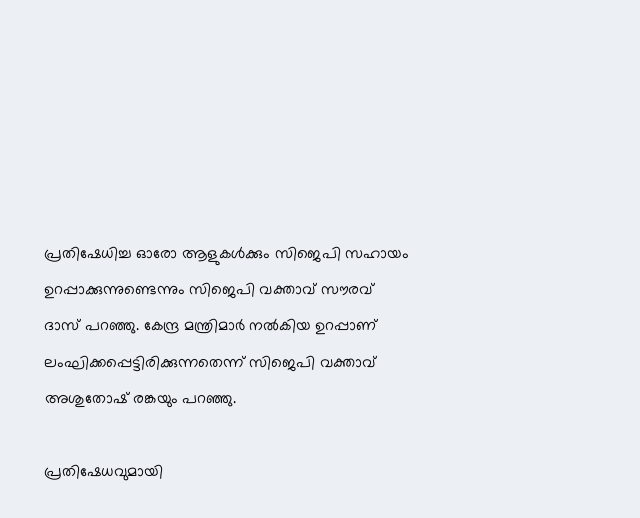പ്രതിഷേധിച്ച ഓരോ ആളുകള്‍ക്കും സിജെപി സഹായം ഉറപ്പാക്കുന്നുണ്ടെന്നും സിജെപി വക്താവ് സൗരവ് ദാസ് പറഞ്ഞു. കേന്ദ്ര മന്ത്രിമാര്‍ നല്‍കിയ ഉറപ്പാണ് ലംഘിക്കപ്പെട്ടിരിക്കുന്നതെന്ന് സിജെപി വക്താവ് അശുതോഷ് രങ്കയും പറഞ്ഞു.

പ്രതിഷേധവുമായി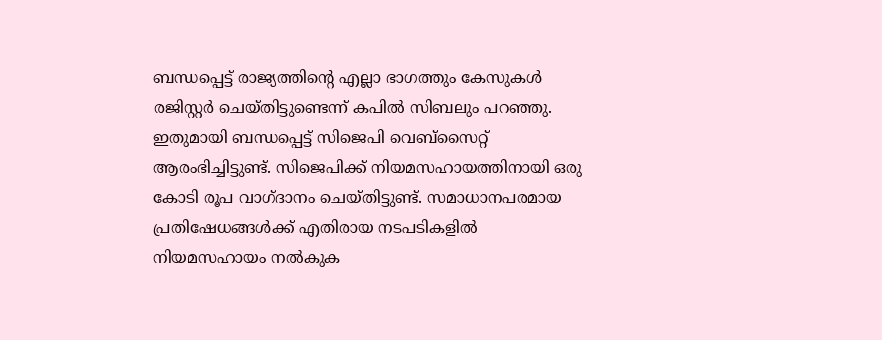ബന്ധപ്പെട്ട് രാജ്യത്തിന്റെ എല്ലാ ഭാഗത്തും കേസുകള്‍ രജിസ്റ്റര്‍ ചെയ്തിട്ടുണ്ടെന്ന് കപില്‍ സിബലും പറഞ്ഞു. ഇതുമായി ബന്ധപ്പെട്ട് സിജെപി വെബ്‌സൈറ്റ് ആരംഭിച്ചിട്ടുണ്ട്. സിജെപിക്ക് നിയമസഹായത്തിനായി ഒരു കോടി രൂപ വാഗ്ദാനം ചെയ്തിട്ടുണ്ട്. സമാധാനപരമായ പ്രതിഷേധങ്ങള്‍ക്ക് എതിരായ നടപടികളില്‍ നിയമസഹായം നല്‍കുക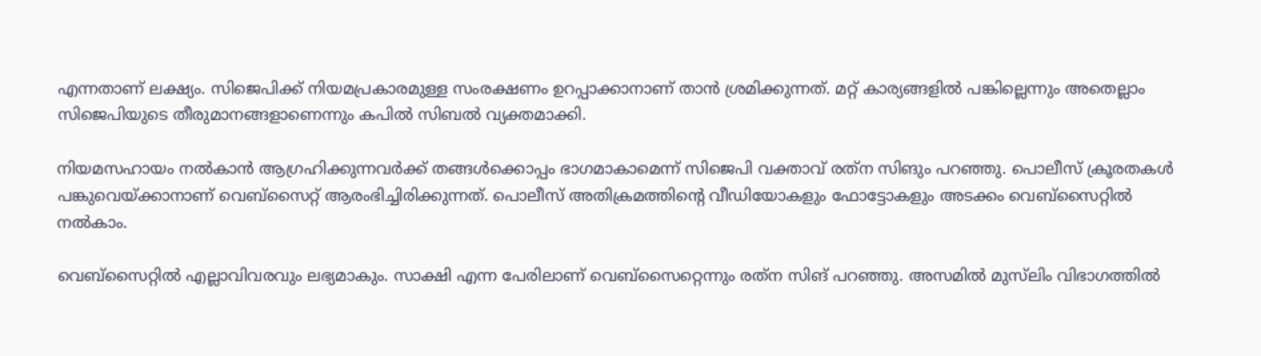എന്നതാണ് ലക്ഷ്യം. സിജെപിക്ക് നിയമപ്രകാരമുള്ള സംരക്ഷണം ഉറപ്പാക്കാനാണ് താന്‍ ശ്രമിക്കുന്നത്. മറ്റ് കാര്യങ്ങളില്‍ പങ്കില്ലെന്നും അതെല്ലാം സിജെപിയുടെ തീരുമാനങ്ങളാണെന്നും കപില്‍ സിബല്‍ വ്യക്തമാക്കി.

നിയമസഹായം നല്‍കാന്‍ ആഗ്രഹിക്കുന്നവര്‍ക്ക് തങ്ങള്‍ക്കൊപ്പം ഭാഗമാകാമെന്ന് സിജെപി വക്താവ് രത്‌ന സിങും പറഞ്ഞു. പൊലീസ് ക്രൂരതകള്‍ പങ്കുവെയ്ക്കാനാണ് വെബ്‌സൈറ്റ് ആരംഭിച്ചിരിക്കുന്നത്. പൊലീസ് അതിക്രമത്തിന്റെ വീഡിയോകളും ഫോട്ടോകളും അടക്കം വെബ്‌സൈറ്റില്‍ നല്‍കാം.

വെബ്‌സൈറ്റില്‍ എല്ലാവിവരവും ലഭ്യമാകും. സാക്ഷി എന്ന പേരിലാണ് വെബ്‌സൈറ്റെന്നും രത്‌ന സിങ് പറഞ്ഞു. അസമില്‍ മുസ്‌ലിം വിഭാഗത്തില്‍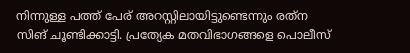നിന്നുള്ള പത്ത് പേര് അറസ്റ്റിലായിട്ടുണ്ടെന്നും രത്‌ന സിങ് ചൂണ്ടിക്കാട്ടി. പ്രത്യേക മതവിഭാഗങ്ങളെ പൊലീസ്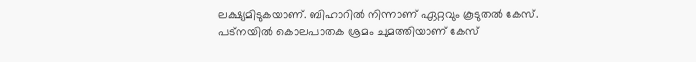ലക്ഷ്യമിടുകയാണ്. ബിഹാറില്‍ നിന്നാണ് ഏറ്റവും കൂടുതല്‍ കേസ്. പട്‌നയില്‍ കൊലപാതക ശ്രമം ചുമത്തിയാണ് കേസ്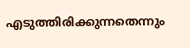എടുത്തിരിക്കുന്നതെന്നും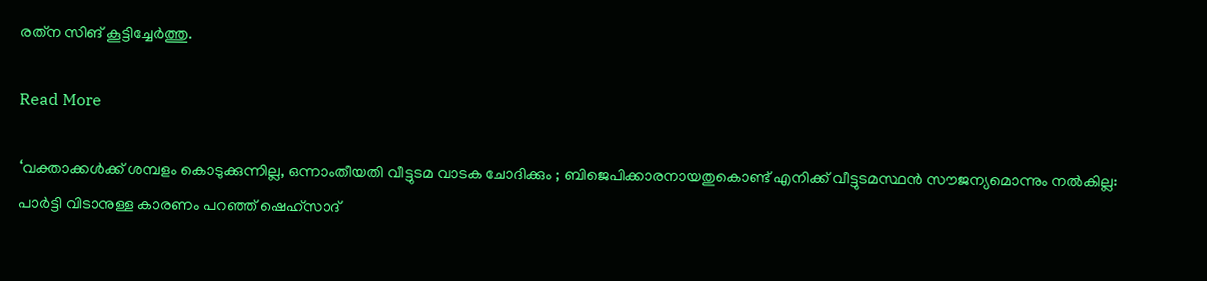രത്‌ന സിങ് കൂട്ടിച്ചേര്‍ത്തു.

Read More

‘വക്താക്കൾക്ക് ശമ്പളം കൊടുക്കുന്നില്ല, ഒന്നാംതീയതി വീട്ടുടമ വാടക ചോദിക്കും ; ബിജെപിക്കാരനായതുകൊണ്ട് എനിക്ക് വീട്ടുടമസ്ഥൻ സൗജന്യമൊന്നും നൽകില്ല: പാർട്ടി വിടാനുള്ള കാരണം പറഞ്ഞ് ഷെഹ്‌സാദ്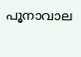പൂനാവാല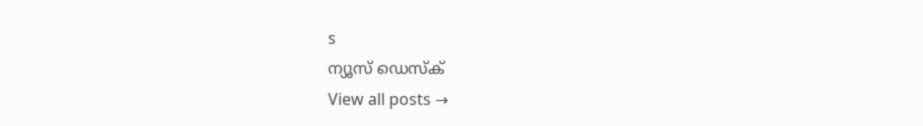s
ന്യൂസ് ഡെസ്ക്
View all posts →